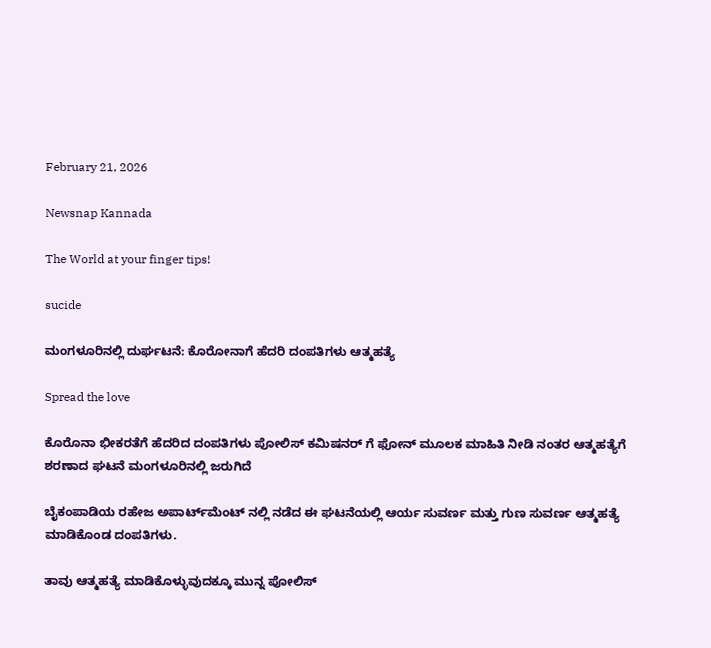February 21, 2026

Newsnap Kannada

The World at your finger tips!

sucide

ಮಂಗಳೂರಿನಲ್ಲಿ ದುರ್ಘಟನೆ: ಕೊರೋನಾಗೆ ಹೆದರಿ ದಂಪತಿಗಳು ಆತ್ಮಹತ್ಯೆ

Spread the love

ಕೊರೊನಾ ಭೀಕರತೆಗೆ ಹೆದರಿದ ದಂಪತಿಗಳು ಪೋಲಿಸ್ ಕಮಿಷನರ್ ಗೆ ಫೋನ್ ಮೂಲಕ ಮಾಹಿತಿ ನೀಡಿ ನಂತರ ಆತ್ಮಹತ್ಯೆಗೆ ಶರಣಾದ ಘಟನೆ ಮಂಗಳೂರಿನಲ್ಲಿ ಜರುಗಿದೆ

ಬೈಕಂಪಾಡಿಯ ರಹೇಜ ಅಪಾರ್ಟ್‌ಮೆಂಟ್ ನಲ್ಲಿ ನಡೆದ ಈ ಘಟನೆಯಲ್ಲಿ ಆರ್ಯ ಸುವರ್ಣ ಮತ್ತು ಗುಣ ಸುವರ್ಣ ಆತ್ಮಹತ್ಯೆ ಮಾಡಿಕೊಂಡ ದಂಪತಿಗಳು.

ತಾವು ಆತ್ಮಹತ್ಯೆ ಮಾಡಿಕೊಳ್ಳುವುದಕ್ಕೂ ಮುನ್ನ ಪೋಲಿಸ್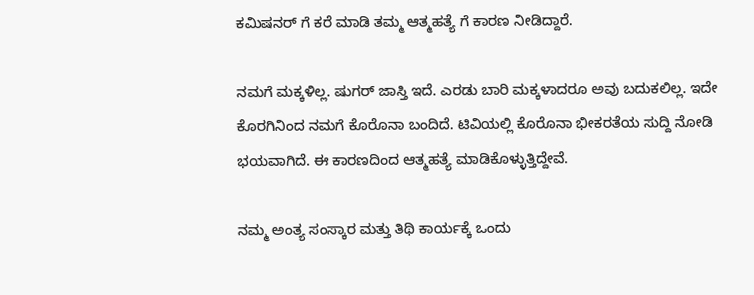ಕಮಿಷನರ್ ಗೆ ಕರೆ ಮಾಡಿ ತಮ್ಮ ಆತ್ಮಹತ್ಯೆ ಗೆ ಕಾರಣ ನೀಡಿದ್ದಾರೆ.

ನಮಗೆ ಮಕ್ಕಳಿಲ್ಲ. ಷುಗರ್ ಜಾಸ್ತಿ ಇದೆ. ಎರಡು ಬಾರಿ ಮಕ್ಕಳಾದರೂ ಅವು ಬದುಕಲಿಲ್ಲ. ಇದೇ ಕೊರಗಿನಿಂದ ನಮಗೆ ಕೊರೊನಾ ಬಂದಿದೆ. ಟಿವಿಯಲ್ಲಿ ಕೊರೊನಾ ಭೀಕರತೆಯ ಸುದ್ದಿ ನೋಡಿ ಭಯವಾಗಿದೆ. ಈ ಕಾರಣದಿಂದ ಆತ್ಮಹತ್ಯೆ ಮಾಡಿಕೊಳ್ಳುತ್ತಿದ್ದೇವೆ.

ನಮ್ಮ ಅಂತ್ಯ ಸಂಸ್ಕಾರ ಮತ್ತು ತಿಥಿ ಕಾರ್ಯಕ್ಕೆ ಒಂದು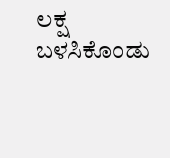ಲಕ್ಷ ಬಳಸಿಕೊಂಡು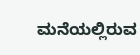ಮನೆಯಲ್ಲಿರುವ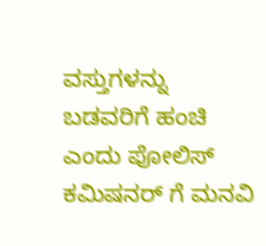ವಸ್ತುಗಳನ್ನು ಬಡವರಿಗೆ ಹಂಚಿ ಎಂದು ಪೋಲಿಸ್ ಕಮಿಷನರ್ ಗೆ ಮನವಿ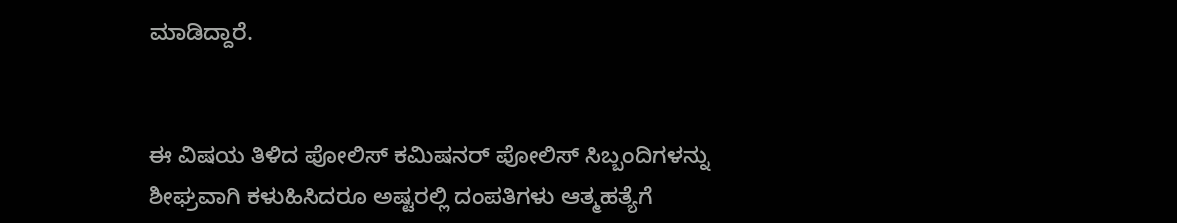ಮಾಡಿದ್ದಾರೆ.


ಈ ವಿಷಯ ತಿಳಿದ ಪೋಲಿಸ್ ಕಮಿಷನರ್ ಪೋಲಿಸ್ ಸಿಬ್ಬಂದಿಗಳನ್ನು ಶೀಘ್ರವಾಗಿ ಕಳುಹಿಸಿದರೂ ಅಷ್ಟರಲ್ಲಿ ದಂಪತಿಗಳು ಆತ್ಮಹತ್ಯೆಗೆ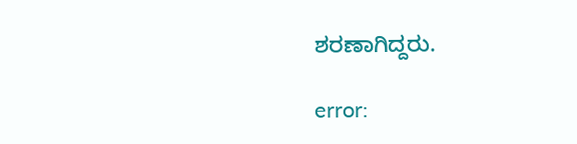ಶರಣಾಗಿದ್ದರು.

error: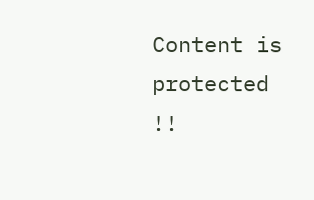Content is protected !!